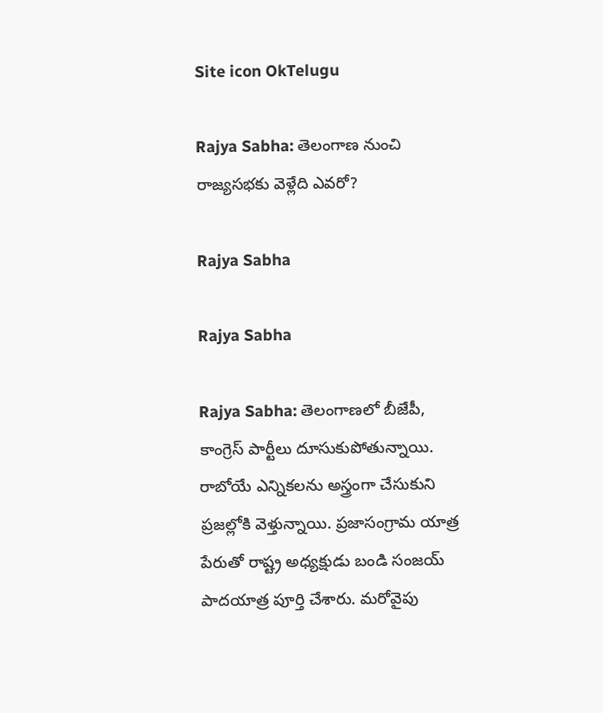Site icon OkTelugu

Rajya Sabha: తెలంగాణ నుంచి రాజ్యసభకు వెళ్లేది ఎవరో?

Rajya Sabha

Rajya Sabha

Rajya Sabha: తెలంగాణలో బీజేపీ, కాంగ్రెస్ పార్టీలు దూసుకుపోతున్నాయి. రాబోయే ఎన్నికలను అస్త్రంగా చేసుకుని ప్రజల్లోకి వెళ్తున్నాయి. ప్రజాసంగ్రామ యాత్ర పేరుతో రాష్ట్ర అధ్యక్షుడు బండి సంజయ్ పాదయాత్ర పూర్తి చేశారు. మరోవైపు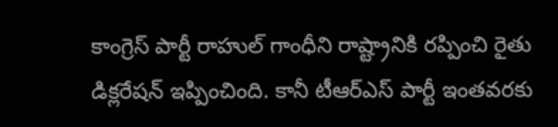కాంగ్రెస్ పార్టీ రాహుల్ గాంధీని రాష్ట్రానికి రప్పించి రైతు డిక్లరేషన్ ఇప్పించింది. కానీ టీఆర్ఎస్ పార్టీ ఇంతవరకు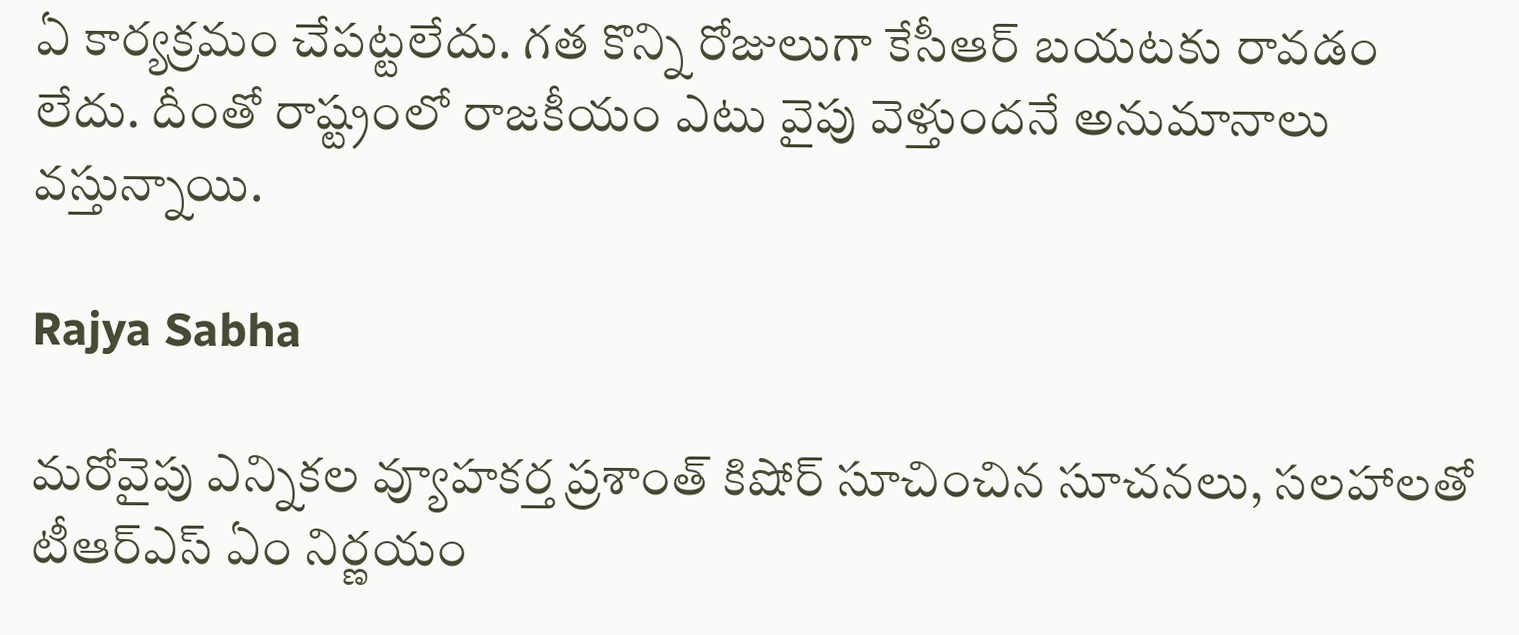ఏ కార్యక్రమం చేపట్టలేదు. గత కొన్ని రోజులుగా కేసీఆర్ బయటకు రావడం లేదు. దీంతో రాష్ట్రంలో రాజకీయం ఎటు వైపు వెళ్తుందనే అనుమానాలు వస్తున్నాయి.

Rajya Sabha

మరోవైపు ఎన్నికల వ్యూహకర్త ప్రశాంత్ కిషోర్ సూచించిన సూచనలు, సలహాలతో టీఆర్ఎస్ ఏం నిర్ణయం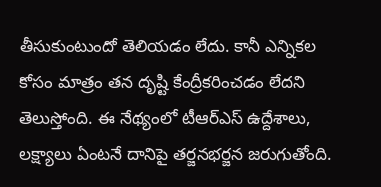తీసుకుంటుందో తెలియడం లేదు. కానీ ఎన్నికల కోసం మాత్రం తన దృష్టి కేంద్రీకరించడం లేదని తెలుస్తోంది. ఈ నేథ్యంలో టీఆర్ఎస్ ఉద్దేశాలు, లక్ష్యాలు ఏంటనే దానిపై తర్జనభర్జన జరుగుతోంది.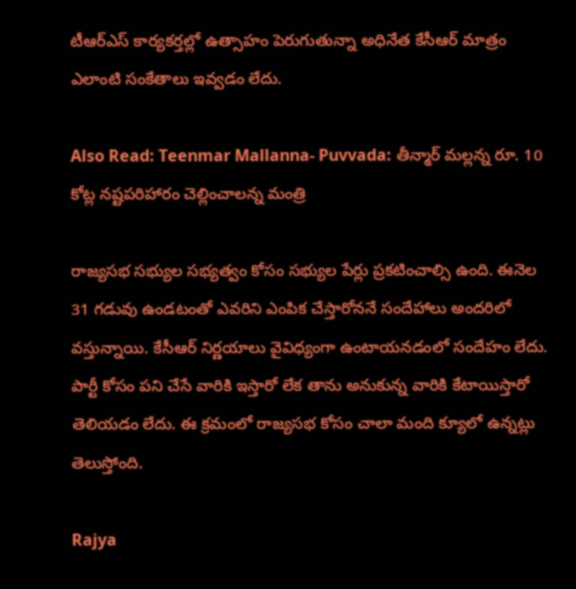టీఆర్ఎస్ కార్యకర్తల్లో ఉత్సాహం పెరుగుతున్నా అధినేత కేసీఆర్ మాత్రం ఎలాంటి సంకేతాలు ఇవ్వడం లేదు.

Also Read: Teenmar Mallanna- Puvvada: తీన్మార్ మల్లన్న రూ. 10 కోట్ల నష్టపరిహారం చెల్లించాలన్న మంత్రి

రాజ్యసభ సభ్యుల సభ్యత్వం కోసం సభ్యుల పేర్లు ప్రకటించాల్సి ఉంది. ఈనెల 31 గడువు ఉండటంతో ఎవరిని ఎంపిక చేస్తారోననే సందేహాలు అందరిలో వస్తున్నాయి. కేసీఆర్ నిర్ణయాలు వైవిధ్యంగా ఉంటాయనడంలో సందేహం లేదు. పార్టీ కోసం పని చేసే వారికి ఇస్తారో లేక తాను అనుకున్న వారికి కేటాయిస్తారో తెలియడం లేదు. ఈ క్రమంలో రాజ్యసభ కోసం చాలా మంది క్యూలో ఉన్నట్లు తెలుస్తోంది.

Rajya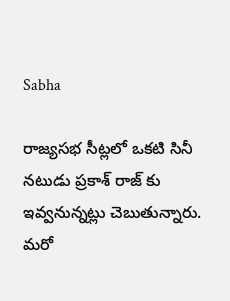Sabha

రాజ్యసభ సీట్లలో ఒకటి సినీ నటుడు ప్రకాశ్ రాజ్ కు ఇవ్వనున్నట్లు చెబుతున్నారు. మరో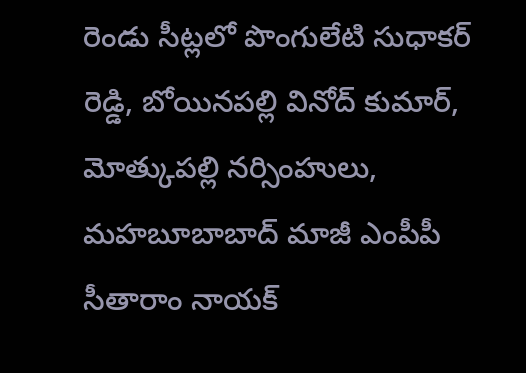రెండు సీట్లలో పొంగులేటి సుధాకర్ రెడ్డి, బోయినపల్లి వినోద్ కుమార్, మోత్కుపల్లి నర్సింహులు, మహబూబాబాద్ మాజీ ఎంపీపీ సీతారాం నాయక్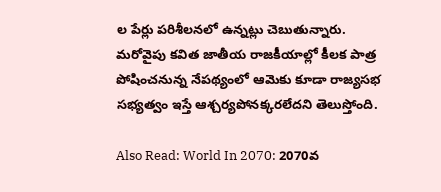ల పేర్లు పరిశీలనలో ఉన్నట్లు చెబుతున్నారు. మరోవైపు కవిత జాతీయ రాజకీయాల్లో కీలక పాత్ర పోషించనున్న నేపథ్యంలో ఆమెకు కూడా రాజ్యసభ సభ్యత్వం ఇస్తే ఆశ్చర్యపోనక్కరలేదని తెలుస్తోంది.

Also Read: World In 2070: 2070వ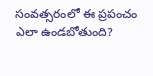సంవత్సరంలో ఈ ప్రపంచం ఎలా ఉండబోతుంది?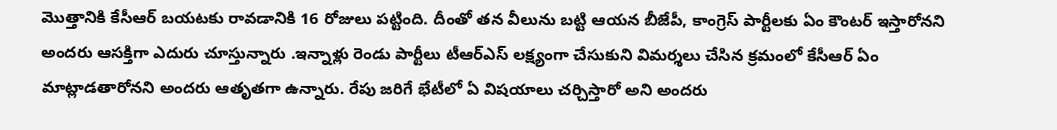మొత్తానికి కేసీఆర్ బయటకు రావడానికి 16 రోజులు పట్టింది. దీంతో తన వీలును బట్టి ఆయన బీజేపీ, కాంగ్రెస్ పార్టీలకు ఏం కౌంటర్ ఇస్తారోనని అందరు ఆసక్తిగా ఎదురు చూస్తున్నారు .ఇన్నాళ్లు రెండు పార్టీలు టీఆర్ఎస్ లక్ష్యంగా చేసుకుని విమర్శలు చేసిన క్రమంలో కేసీఆర్ ఏం మాట్లాడతారోనని అందరు ఆతృతగా ఉన్నారు. రేపు జరిగే భేటీలో ఏ విషయాలు చర్చిస్తారో అని అందరు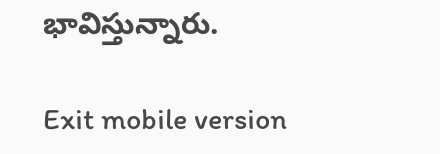భావిస్తున్నారు.

Exit mobile version